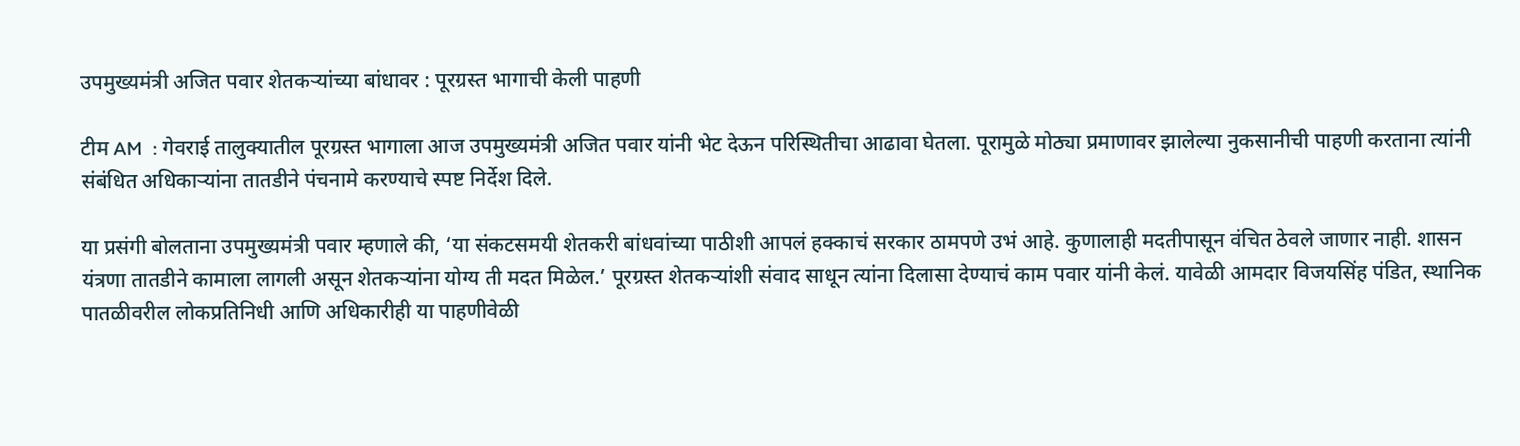उपमुख्यमंत्री अजित पवार शेतकऱ्यांच्या बांधावर : पूरग्रस्त ‌भागाची केली पाहणी

टीम AM  : गेवराई तालुक्यातील पूरग्रस्त भागाला आज उपमुख्यमंत्री अजित पवार यांनी भेट देऊन परिस्थितीचा आढावा घेतला. पूरामुळे मोठ्या प्रमाणावर झालेल्या नुकसानीची पाहणी करताना त्यांनी संबंधित अधिकाऱ्यांना तातडीने पंचनामे करण्याचे स्पष्ट निर्देश दिले.

या प्रसंगी बोलताना उपमुख्यमंत्री पवार म्हणाले की, ‘या संकटसमयी शेतकरी बांधवांच्या पाठीशी आपलं हक्काचं सरकार ठामपणे उभं आहे. कुणालाही मदतीपासून वंचित ठेवले जाणार नाही. शासन यंत्रणा तातडीने कामाला लागली असून शेतकऱ्यांना योग्य ती मदत मिळेल.’ पूरग्रस्त शेतकऱ्यांशी संवाद साधून त्यांना दिलासा देण्याचं काम पवार यांनी केलं. यावेळी आमदार विजयसिंह पंडित, स्थानिक पातळीवरील लोकप्रतिनिधी आणि अधिकारीही या पाहणीवेळी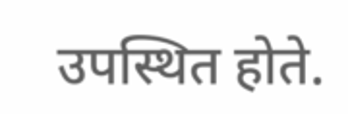उपस्थित होते.